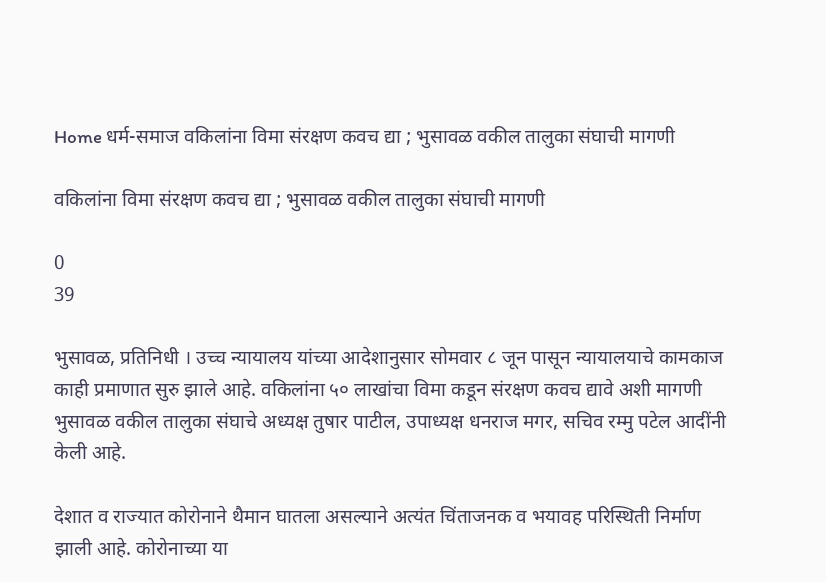Home धर्म-समाज वकिलांना विमा संरक्षण कवच द्या ; भुसावळ वकील तालुका संघाची मागणी

वकिलांना विमा संरक्षण कवच द्या ; भुसावळ वकील तालुका संघाची मागणी

0
39

भुसावळ, प्रतिनिधी । उच्च न्यायालय यांच्या आदेशानुसार सोमवार ८ जून पासून न्यायालयाचे कामकाज काही प्रमाणात सुरु झाले आहे. वकिलांना ५० लाखांचा विमा कडून संरक्षण कवच द्यावे अशी मागणी भुसावळ वकील तालुका संघाचे अध्यक्ष तुषार पाटील, उपाध्यक्ष धनराज मगर, सचिव रम्मु पटेल आदींनी केली आहे.

देशात व राज्यात कोरोनाने थैमान घातला असल्याने अत्यंत चिंताजनक व भयावह परिस्थिती निर्माण झाली आहे. कोरोनाच्या या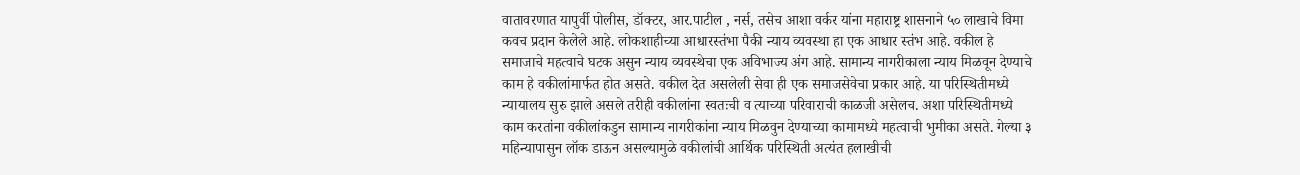वातावरणात यापुर्वी पोलीस, डॉक्टर, आर.पाटील , नर्स, तसेच आशा वर्कर यांना महाराष्ट्र शासनाने ५० लाखाचे विमा कवच प्रदान केलेले आहे. लोकशाहीच्या आधारस्तंभा पैकी न्याय व्यवस्था हा एक आधार स्तंभ आहे. वकील हे समाजाचे महत्वाचे घटक असुन न्याय व्यवस्थेचा एक अविभाज्य अंग आहे. सामान्य नागरीकाला न्याय मिळवून देण्याचे काम हे वकीलांमार्फत होत असते. वकील देत असलेली सेवा ही एक समाजसेवेचा प्रकार आहे. या परिस्थितीमध्ये न्यायालय सुरु झाले असले तरीही वकीलांना स्वतःची व त्याच्या परिवाराची काळजी असेलच. अशा परिस्थितीमध्ये काम करतांना वकीलांकडुन सामान्य नागरीकांना न्याय मिळवुन देण्याच्या कामामध्ये महत्वाची भुमीका असते. गेल्या ३ महिन्यापासुन लॉक डाऊन असल्यामुळे वकीलांची आर्थिक परिस्थिती अत्यंत हलाखीची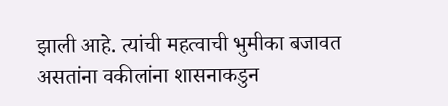झाली आहे. त्यांची महत्वाची भुमीका बजावत असतांना वकीलांना शासनाकडुन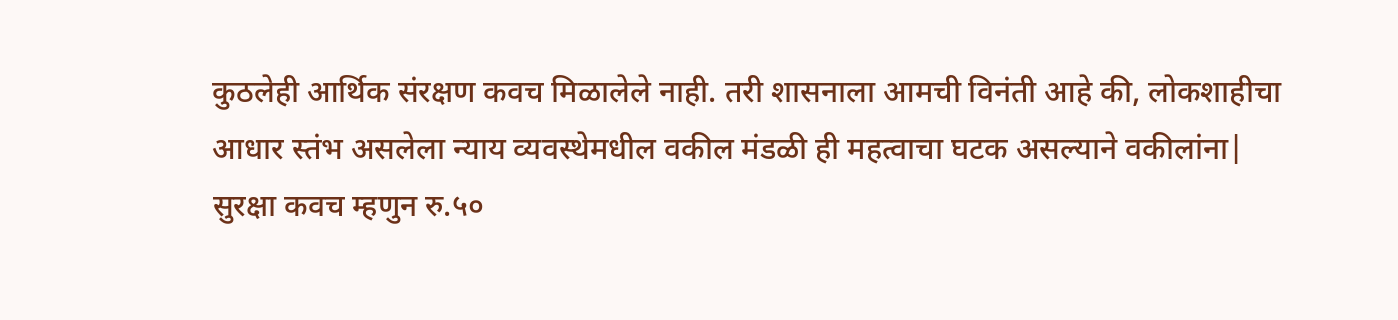कुठलेही आर्थिक संरक्षण कवच मिळालेले नाही. तरी शासनाला आमची विनंती आहे की, लोकशाहीचा आधार स्तंभ असलेला न्याय व्यवस्थेमधील वकील मंडळी ही महत्वाचा घटक असल्याने वकीलांना| सुरक्षा कवच म्हणुन रु.५०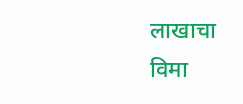लाखाचा विमा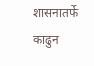शासनातर्फे काढुन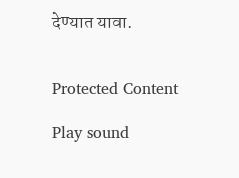देण्यात यावा.


Protected Content

Play sound